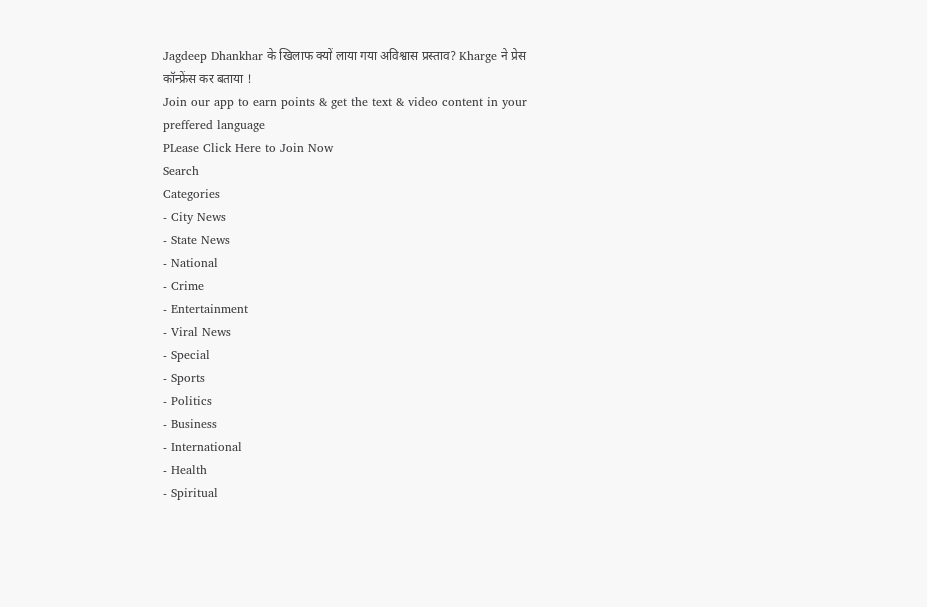Jagdeep Dhankhar के खिलाफ क्यों लाया गया अविश्वास प्रस्ताव? Kharge ने प्रेस कॉन्फ्रेंस कर बताया !
Join our app to earn points & get the text & video content in your preffered language
PLease Click Here to Join Now
Search
Categories
- City News
- State News
- National
- Crime
- Entertainment
- Viral News
- Special
- Sports
- Politics
- Business
- International
- Health
- Spiritual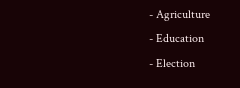- Agriculture
- Education
- Election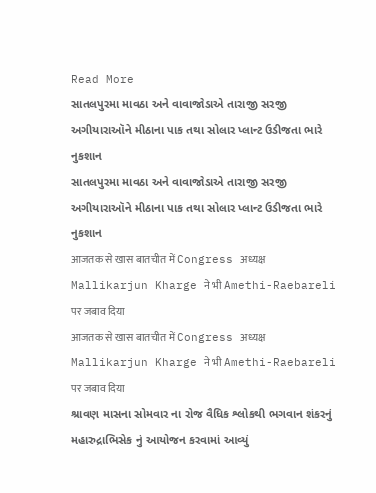Read More
સાતલપુરમા માવઠા અને વાવાજોડાએ તારાજી સરજી અગીયારાઑને મીઠાના પાક તથા સોલાર પ્લાન્ટ ઉડીજતા ભારે નુકશાન
સાતલપુરમા માવઠા અને વાવાજોડાએ તારાજી સરજી અગીયારાઑને મીઠાના પાક તથા સોલાર પ્લાન્ટ ઉડીજતા ભારે નુકશાન
आजतक से खास बातचीत में Congress अध्यक्ष Mallikarjun Kharge ने भी Amethi-Raebareli पर जबाव दिया
आजतक से खास बातचीत में Congress अध्यक्ष Mallikarjun Kharge ने भी Amethi-Raebareli पर जबाव दिया
શ્રાવણ માસના સોમવાર ના રોજ વૈધિક શ્લોકથી ભગવાન શંકરનું મહારુદ્રાભિસેક નું આયોજન કરવામાં આવ્યું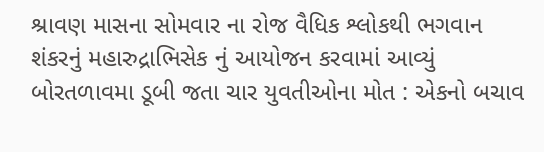શ્રાવણ માસના સોમવાર ના રોજ વૈધિક શ્લોકથી ભગવાન શંકરનું મહારુદ્રાભિસેક નું આયોજન કરવામાં આવ્યું
બોરતળાવમા ડૂબી જતા ચાર યુવતીઓના મોત : એકનો બચાવ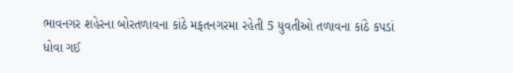ભાવનગર શહેરના બોરતળાવના કાંઠે મફતનગરમા રહેતી 5 યુવતીઓ તળાવના કાંઠે કપડાં ધોવા ગઈ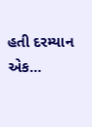હતી દરમ્યાન એક...